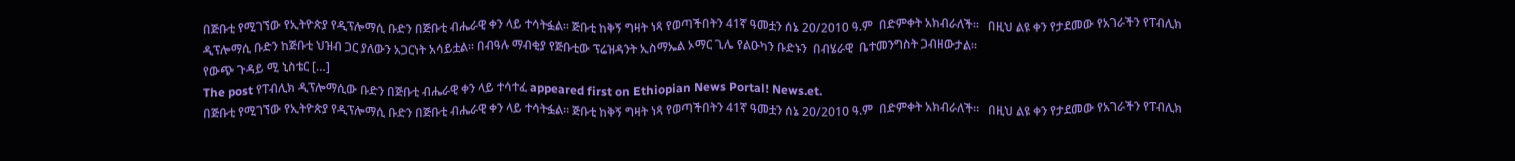በጅቡቲ የሚገኘው የኢትዮጵያ የዲፕሎማሲ ቡድን በጅቡቲ ብሔራዊ ቀን ላይ ተሳትፏል፡፡ ጅቡቲ ከቅኝ ግዛት ነጻ የወጣችበትን 41ኛ ዓመቷን ሰኔ 20/2010 ዓ.ም  በድምቀት አክብራለች፡፡   በዚህ ልዩ ቀን የታደመው የአገራችን የፐብሊክ ዲፕሎማሲ ቡድን ከጅቡቲ ህዝብ ጋር ያለውን አጋርነት አሳይቷል፡፡ በብዓሉ ማብቂያ የጅቡቲው ፕሬዝዳንት ኢስማኤል ኦማር ጊሌ የልዑካን ቡድኑን  በብሄራዊ  ቤተመንግስት ጋብዘውታል፡፡                                                                                                             የውጭ ጉዳይ ሚ ኒስቴር […]
The post የፐብሊክ ዲፕሎማሲው ቡድን በጅቡቲ ብሔራዊ ቀን ላይ ተሳተፈ appeared first on Ethiopian News Portal! News.et.
በጅቡቲ የሚገኘው የኢትዮጵያ የዲፕሎማሲ ቡድን በጅቡቲ ብሔራዊ ቀን ላይ ተሳትፏል፡፡ ጅቡቲ ከቅኝ ግዛት ነጻ የወጣችበትን 41ኛ ዓመቷን ሰኔ 20/2010 ዓ.ም  በድምቀት አክብራለች፡፡   በዚህ ልዩ ቀን የታደመው የአገራችን የፐብሊክ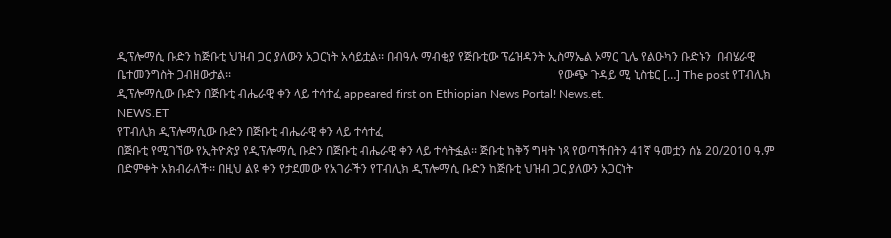ዲፕሎማሲ ቡድን ከጅቡቲ ህዝብ ጋር ያለውን አጋርነት አሳይቷል፡፡ በብዓሉ ማብቂያ የጅቡቲው ፕሬዝዳንት ኢስማኤል ኦማር ጊሌ የልዑካን ቡድኑን  በብሄራዊ  ቤተመንግስት ጋብዘውታል፡፡                                                                                                             የውጭ ጉዳይ ሚ ኒስቴር […] The post የፐብሊክ ዲፕሎማሲው ቡድን በጅቡቲ ብሔራዊ ቀን ላይ ተሳተፈ appeared first on Ethiopian News Portal! News.et.
NEWS.ET
የፐብሊክ ዲፕሎማሲው ቡድን በጅቡቲ ብሔራዊ ቀን ላይ ተሳተፈ
በጅቡቲ የሚገኘው የኢትዮጵያ የዲፕሎማሲ ቡድን በጅቡቲ ብሔራዊ ቀን ላይ ተሳትፏል፡፡ ጅቡቲ ከቅኝ ግዛት ነጻ የወጣችበትን 41ኛ ዓመቷን ሰኔ 20/2010 ዓ.ም በድምቀት አክብራለች፡፡ በዚህ ልዩ ቀን የታደመው የአገራችን የፐብሊክ ዲፕሎማሲ ቡድን ከጅቡቲ ህዝብ ጋር ያለውን አጋርነት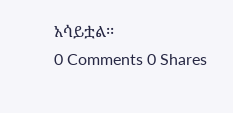አሳይቷል፡፡
0 Comments 0 Shares